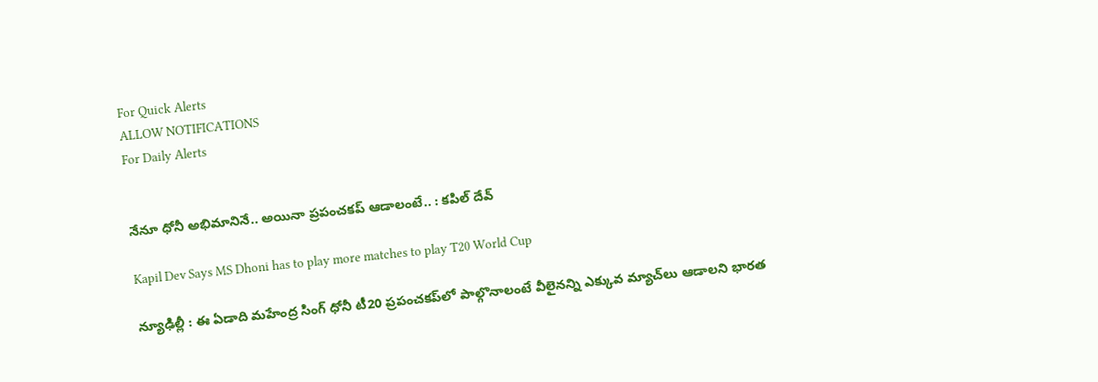For Quick Alerts
ALLOW NOTIFICATIONS
For Daily Alerts


నేనూ ధోనీ అభిమానినే.. అయినా ప్రపంచకప్ ఆడాలంటే.. : కపిల్‌ దేవ్‌

Kapil Dev Says MS Dhoni has to play more matches to play T20 World Cup

న్యూఢిల్లీ : ఈ ఏడాది మహేంద్ర సింగ్ ధోనీ టీ20 ప్రపంచకప్‌లో పాల్గొనాలంటే వీలైనన్ని ఎక్కువ మ్యాచ్‌లు ఆడాలని భారత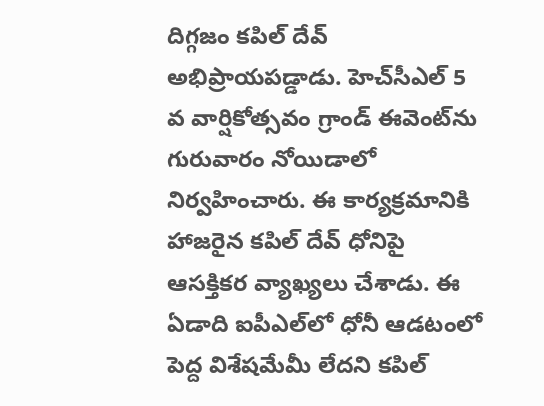దిగ్గజం కపిల్‌ దేవ్‌ అభిప్రాయపడ్డాడు. హెచ్‌సీఎల్‌ 5 వ వార్షికోత్సవం గ్రాండ్‌ ఈవెంట్‌ను గురువారం నోయిడాలో నిర్వహించారు. ఈ కార్యక్రమానికి హాజరైన కపిల్‌ దేవ్ ధోనిపై ఆసక్తికర వ్యాఖ్యలు చేశాడు. ఈ ఏడాది ఐపీఎల్‌లో ధోనీ ఆడటంలో పెద్ద విశేషమేమీ లేదని కపిల్‌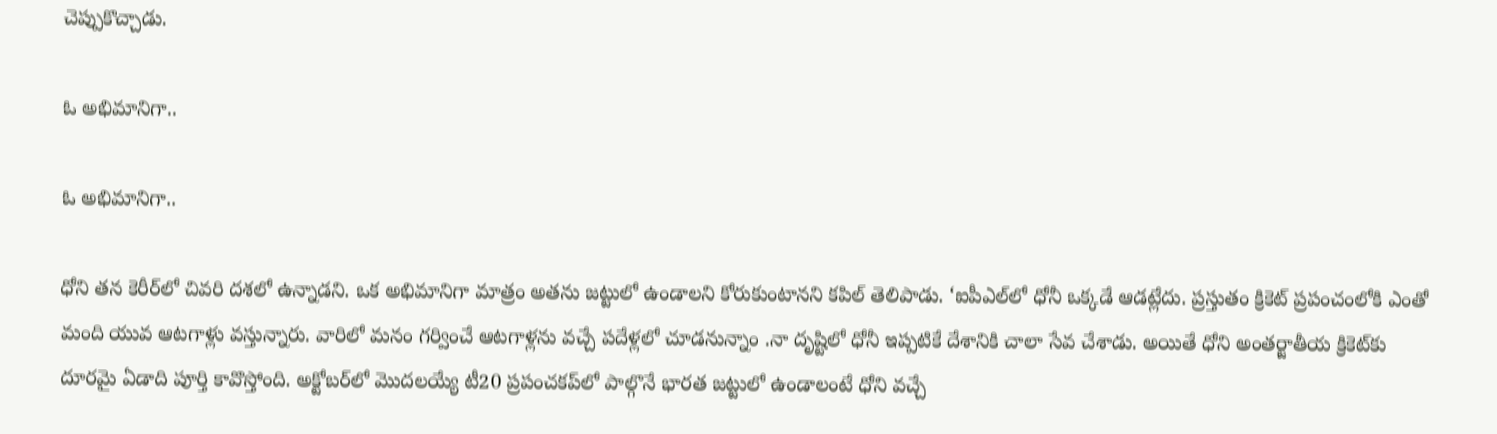చెప్పుకొచ్చాడు.

ఓ అభిమానిగా..

ఓ అభిమానిగా..

ధోని తన కెరీర్‌లో చివరి దశలో ఉన్నాడని. ఒక అభిమానిగా మాత్రం అతను జట్టులో ఉండాలని కోరుకుంటానని కపిల్ తెలిపాడు. ‘ఐపీఎల్‌లో ధోనీ ఒక్కడే ఆడట్లేదు. ప్రస్తుతం క్రికెట్‌ ప్రపంచంలోకి ఎంతో మంది యువ ఆటగాళ్లు వస్తున్నారు. వారిలో మనం గర్వించే ఆటగాళ్లను వచ్చే పదేళ్లలో చూడనున్నాం .నా దృష్టిలో ధోనీ ఇప్పటికే దేశానికి చాలా సేవ చేశాడు. అయితే ధోని అంతర్జాతీయ క్రికెట్‌కు దూరమై ఏడాది పూర్తి కావొస్తోంది. అక్టోబర్‌లో మొదలయ్యే టీ20 ప్రపంచకప్‌లో పాల్గొనే భారత జట్టులో ఉండాలంటే ధోని వచ్చే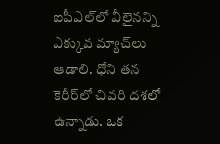ఐపీఎల్‌లో వీలైనన్ని ఎక్కువ మ్యాచ్‌లు ఆడాలి. ధోని తన కెరీర్‌లో చివరి దశలో ఉన్నాడు. ఒక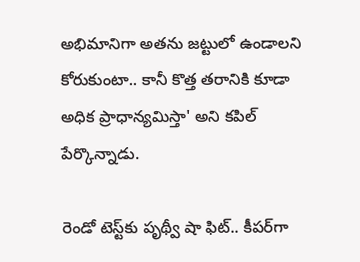అభిమానిగా అతను జట్టులో ఉండాలని కోరుకుంటా.. కానీ కొత్త తరానికి కూడా అధిక ప్రాధాన్యమిస్తా' అని కపిల్ పేర్కొన్నాడు.

రెండో టెస్ట్‌కు పృథ్వీ షా ఫిట్.. కీపర్‌గా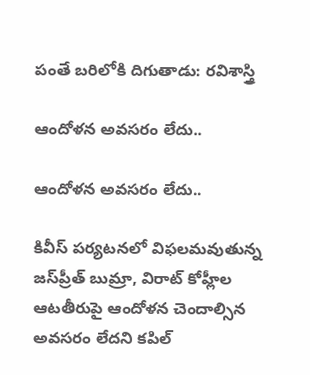పంతే బరిలోకి దిగుతాడు: రవిశాస్త్రి

ఆందోళన అవసరం లేదు..

ఆందోళన అవసరం లేదు..

కివీస్‌ పర్యటనలో విఫలమవుతున్న జస్‌ప్రీత్‌ బుమ్రా, విరాట్‌ కోహ్లీల ఆటతీరుపై ఆందోళన చెందాల్సిన అవసరం లేదని కపిల్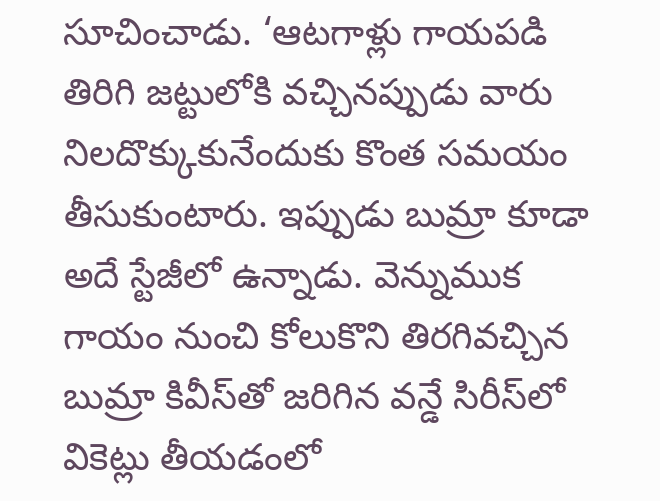సూచించాడు. ‘ఆటగాళ్లు గాయపడి తిరిగి జట్టులోకి వచ్చినప్పుడు వారు నిలదొక్కుకునేందుకు కొంత సమయం తీసుకుంటారు. ఇప్పుడు బుమ్రా కూడా అదే స్టేజీలో ఉన్నాడు. వెన్నుముక గాయం నుంచి కోలుకొని తిరగివచ్చిన బుమ్రా కివీస్‌తో జరిగిన వన్డే సిరీస్‌లో వికెట్లు తీయడంలో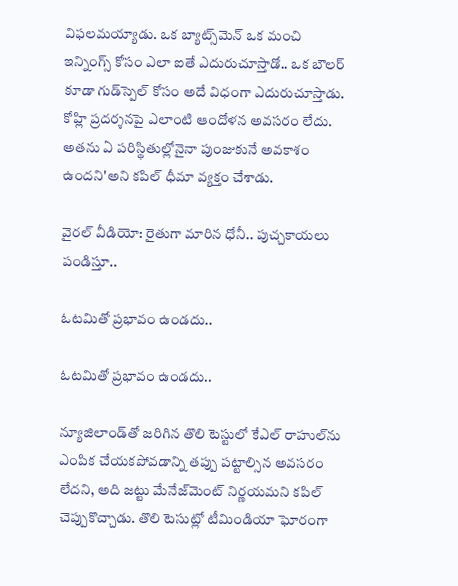విఫలమయ్యాడు. ఒక బ్యాట్స్‌మెన్‌ ఒక మంచి ఇన్నింగ్స్‌ కోసం ఎలా ఐతే ఎదురుచూస్తాడో.. ఒక బౌలర్‌ కూడా గుడ్‌స్పెల్‌ కోసం అదే విధంగా ఎదురుచూస్తాడు. కోహ్లి ప్రదర్శనపై ఎలాంటి ఆందోళన అవసరం లేదు. అతను ఏ పరిస్థితుల్లోనైనా పుంజుకునే అవకాశం ఉందని'అని కపిల్ ధీమా వ్యక్తం చేశాడు.

వైరల్ వీడియో: రైతుగా మారిన ధోనీ.. పుచ్చకాయలు పండిస్తూ..

ఓటమితో ప్రభావం ఉండదు..

ఓటమితో ప్రభావం ఉండదు..

న్యూజిలాండ్‌తో జరిగిన తొలి టెస్టులో కేఎల్‌ రాహుల్‌ను ఎంపిక చేయకపోవడాన్ని తప్పు పట్టాల్సిన అవసరం లేదని, అది జట్టు మేనేజ్‌మెంట్‌ నిర్ణయమని కపిల్‌ చెప్పుకొచ్చాడు. తొలి టెసుట్లో టీమిండియా ఘోరంగా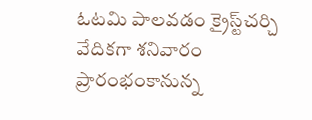ఓటమి పాలవడం క్రైస్ట్‌చర్చి వేదికగా శనివారం ప్రారంభంకానున్న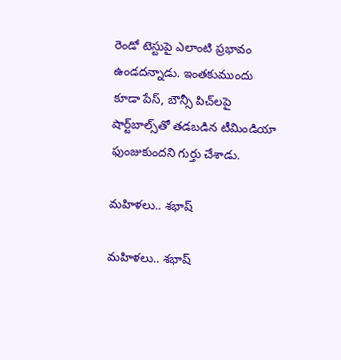రెండో టెస్టుపై ఎలాంటి ప్రభావం ఉండదన్నాడు. ఇంతకుముందు కూడా పేస్, బౌన్సీ పిచ్‌లపై షార్ట్‌బాల్స్‌తో తడబడిన టీమిండియా ఫుంజుకుందని గుర్తు చేశాడు.

మహిళలు.. శభాష్

మహిళలు.. శభాష్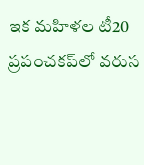ఇక మహిళల టీ20 ప్రపంచకప్‌లో వరుస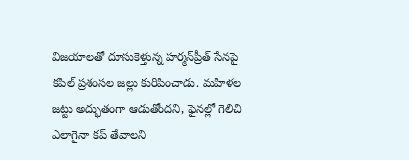విజయాలతో దూసుకెళ్తున్న హర్మన్‌ప్రీత్ సేనపై కపిల్‌ ప్రశంసల జల్లు కురిపించాడు. మహిళల జట్టు అద్భుతంగా ఆడుతోందని, ఫైనల్లో గెలిచి ఎలాగైనా కప్‌ తేవాలని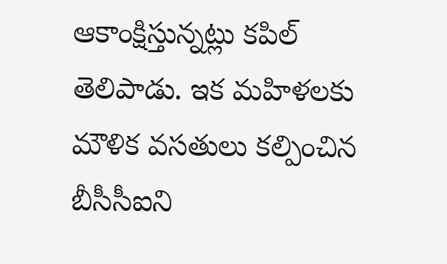ఆకాంక్షిస్తున్నట్లు కపిల్ తెలిపాడు. ఇక మహిళలకు మౌళిక వసతులు కల్పించిన బీసీసీఐని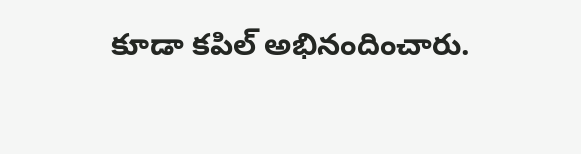కూడా కపిల్ అభినందించారు.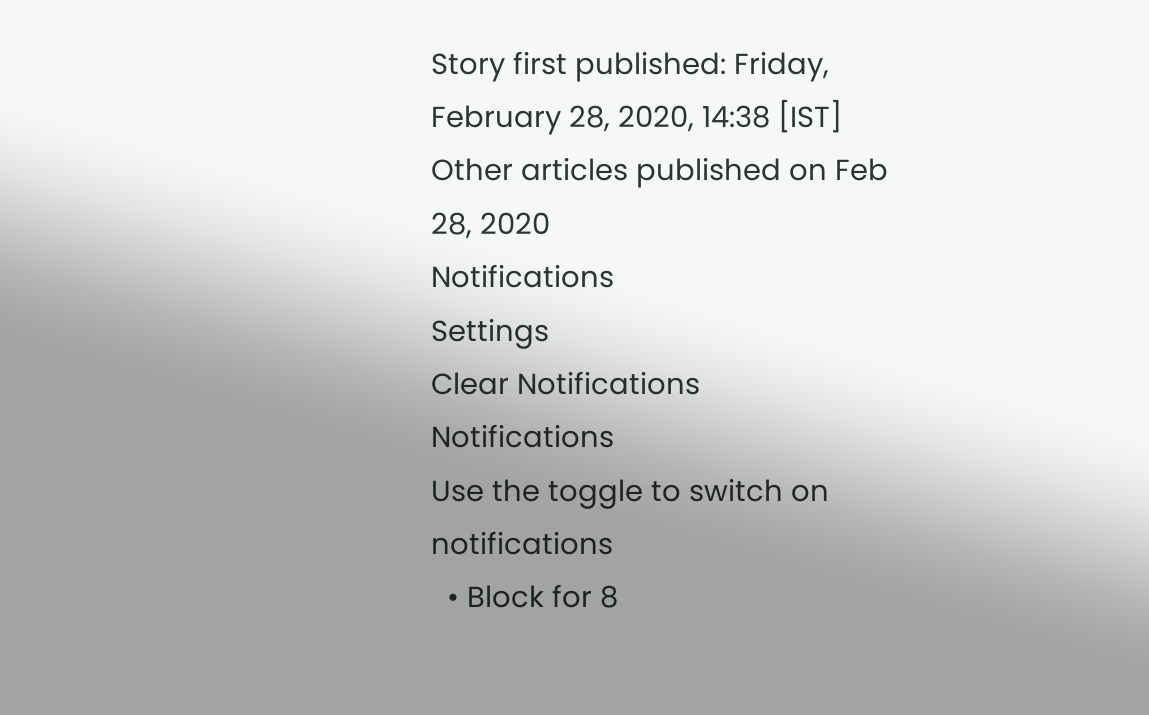Story first published: Friday, February 28, 2020, 14:38 [IST]
Other articles published on Feb 28, 2020
Notifications
Settings
Clear Notifications
Notifications
Use the toggle to switch on notifications
  • Block for 8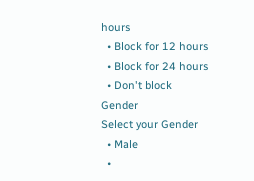hours
  • Block for 12 hours
  • Block for 24 hours
  • Don't block
Gender
Select your Gender
  • Male
  •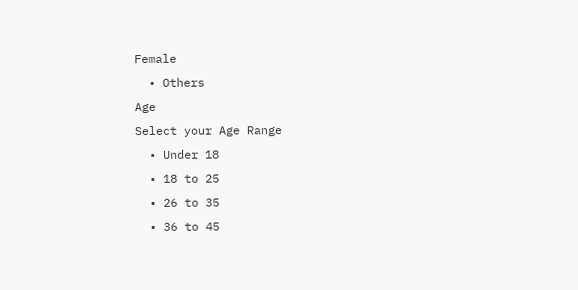Female
  • Others
Age
Select your Age Range
  • Under 18
  • 18 to 25
  • 26 to 35
  • 36 to 45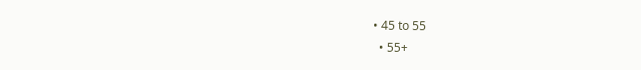• 45 to 55
  • 55+